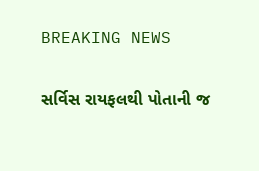BREAKING NEWS

સર્વિસ રાયફલથી પોતાની જ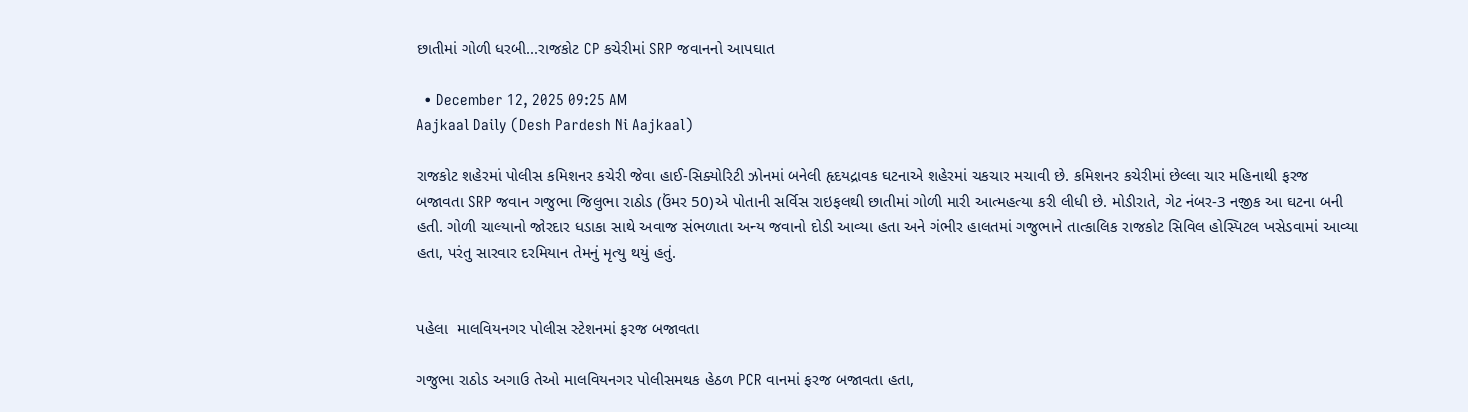છાતીમાં ગોળી ધરબી...રાજકોટ CP કચેરીમાં SRP જવાનનો આપઘાત

  • December 12, 2025 09:25 AM
Aajkaal Daily (Desh Pardesh Ni Aajkaal)

રાજકોટ શહેરમાં પોલીસ કમિશનર કચેરી જેવા હાઈ-સિક્યોરિટી ઝોનમાં બનેલી હૃદયદ્રાવક ઘટનાએ શહેરમાં ચકચાર મચાવી છે. કમિશનર કચેરીમાં છેલ્લા ચાર મહિનાથી ફરજ બજાવતા SRP જવાન ગજુભા જિલુભા રાઠોડ (ઉંમર 50)એ પોતાની સર્વિસ રાઇફલથી છાતીમાં ગોળી મારી આત્મહત્યા કરી લીધી છે. મોડીરાતે, ગેટ નંબર-3 નજીક આ ઘટના બની હતી. ગોળી ચાલ્યાનો જોરદાર ધડાકા સાથે અવાજ સંભળાતા અન્ય જવાનો દોડી આવ્યા હતા અને ગંભીર હાલતમાં ગજુભાને તાત્કાલિક રાજકોટ સિવિલ હોસ્પિટલ ખસેડવામાં આવ્યા હતા, પરંતુ સારવાર દરમિયાન તેમનું મૃત્યુ થયું હતું.


પહેલા  માલવિયનગર પોલીસ સ્ટેશનમાં ફરજ બજાવતા

ગજુભા રાઠોડ અગાઉ તેઓ માલવિયનગર પોલીસમથક હેઠળ PCR વાનમાં ફરજ બજાવતા હતા,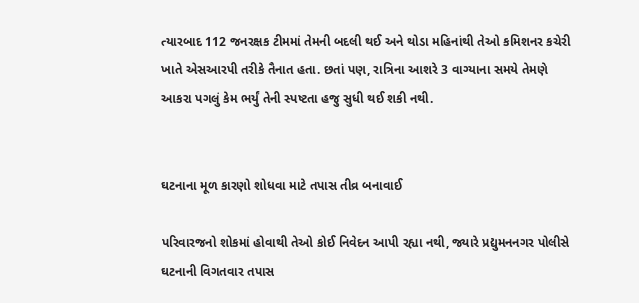ત્યારબાદ 112 જનરક્ષક ટીમમાં તેમની બદલી થઈ અને થોડા મહિનાંથી તેઓ કમિશનર કચેરી ખાતે એસઆરપી તરીકે તૈનાત હતા. છતાં પણ, રાત્રિના આશરે 3 વાગ્યાના સમયે તેમણે આકરા પગલું કેમ ભર્યું તેની સ્પષ્ટતા હજુ સુધી થઈ શકી નથી.


ઘટનાના મૂળ કારણો શોધવા માટે તપાસ તીવ્ર બનાવાઈ

પરિવારજનો શોકમાં હોવાથી તેઓ કોઈ નિવેદન આપી રહ્યા નથી, જ્યારે પ્રદ્યુમનનગર પોલીસે ઘટનાની વિગતવાર તપાસ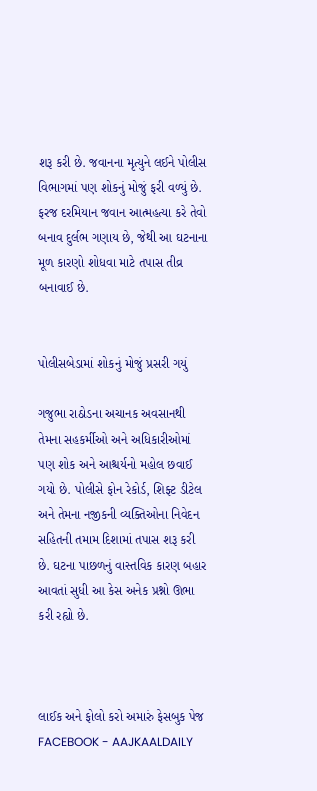શરૂ કરી છે. જવાનના મૃત્યુને લઈને પોલીસ વિભાગમાં પણ શોકનું મોજું ફરી વળ્યું છે. ફરજ દરમિયાન જવાન આત્મહત્યા કરે તેવો બનાવ દુર્લભ ગણાય છે, જેથી આ ઘટનાના મૂળ કારણો શોધવા માટે તપાસ તીવ્ર બનાવાઈ છે.


પોલીસબેડામાં શોકનું મોજું પ્રસરી ગયું

ગજુભા રાઠોડના અચાનક અવસાનથી તેમના સહકર્મીઓ અને અધિકારીઓમાં પણ શોક અને આશ્ચર્યનો મહોલ છવાઈ ગયો છે. પોલીસે ફોન રેકોર્ડ, શિફ્ટ ડીટેલ અને તેમના નજીકની વ્યક્તિઓના નિવેદન સહિતની તમામ દિશામાં તપાસ શરૂ કરી છે. ઘટના પાછળનું વાસ્તવિક કારણ બહાર આવતાં સુધી આ કેસ અનેક પ્રશ્નો ઊભા કરી રહ્યો છે.



લાઈક અને ફોલો કરો અમારું ફેસબુક પેજ FACEBOOK - AAJKAALDAILY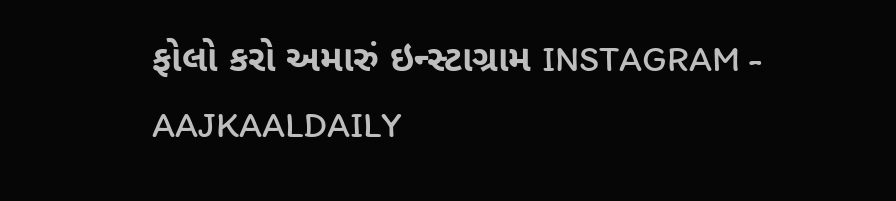ફોલો કરો અમારું ઇન્સ્ટાગ્રામ INSTAGRAM - AAJKAALDAILY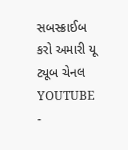સબસ્ક્રાઈબ કરો અમારી યૂ ટ્યૂબ ચેનલ YOUTUBE -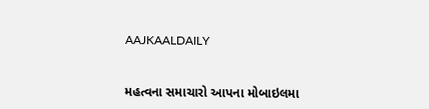AAJKAALDAILY


મહત્વના સમાચારો આપના મોબાઇલમા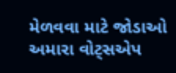મેળવવા માટે જોડાઓ અમારા વોટ્સએપ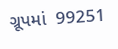ગ્રૂપમાં  99251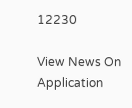12230

View News On Application